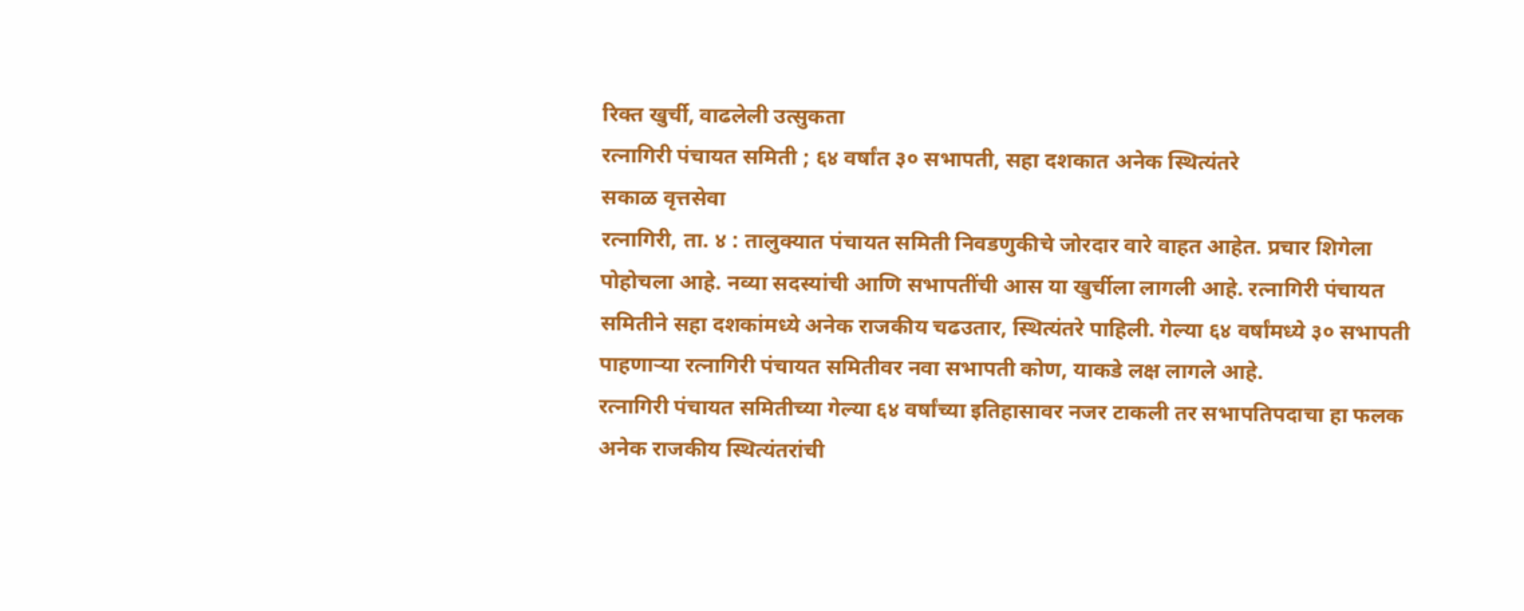रिक्त खुर्ची, वाढलेली उत्सुकता
रत्नागिरी पंचायत समिती ; ६४ वर्षांत ३० सभापती, सहा दशकात अनेक स्थित्यंतरे
सकाळ वृत्तसेवा
रत्नागिरी, ता. ४ : तालुक्यात पंचायत समिती निवडणुकीचे जोरदार वारे वाहत आहेत. प्रचार शिगेला पोहोचला आहे. नव्या सदस्यांची आणि सभापतींची आस या खुर्चीला लागली आहे. रत्नागिरी पंचायत समितीने सहा दशकांमध्ये अनेक राजकीय चढउतार, स्थित्यंतरे पाहिली. गेल्या ६४ वर्षांमध्ये ३० सभापती पाहणाऱ्या रत्नागिरी पंचायत समितीवर नवा सभापती कोण, याकडे लक्ष लागले आहे.
रत्नागिरी पंचायत समितीच्या गेल्या ६४ वर्षांच्या इतिहासावर नजर टाकली तर सभापतिपदाचा हा फलक अनेक राजकीय स्थित्यंतरांची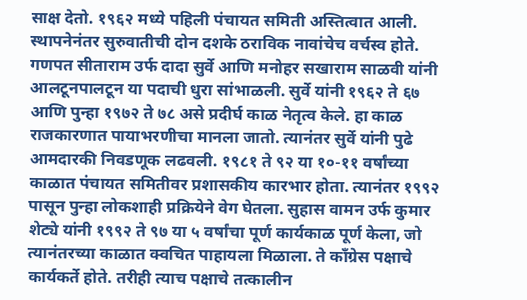साक्ष देतो. १९६२ मध्ये पहिली पंचायत समिती अस्तित्वात आली. स्थापनेनंतर सुरुवातीची दोन दशके ठराविक नावांचेच वर्चस्व होते. गणपत सीताराम उर्फ दादा सुर्वे आणि मनोहर सखाराम साळवी यांनी आलटूनपालटून या पदाची धुरा सांभाळली. सुर्वे यांनी १९६२ ते ६७ आणि पुन्हा १९७२ ते ७८ असे प्रदीर्घ काळ नेतृत्व केले. हा काळ राजकारणात पायाभरणीचा मानला जातो. त्यानंतर सुर्वे यांनी पुढे आमदारकी निवडणूक लढवली. १९८१ ते ९२ या १०-११ वर्षांच्या काळात पंचायत समितीवर प्रशासकीय कारभार होता. त्यानंतर १९९२ पासून पुन्हा लोकशाही प्रक्रियेने वेग घेतला. सुहास वामन उर्फ कुमार शेट्ये यांनी १९९२ ते ९७ या ५ वर्षांचा पूर्ण कार्यकाळ पूर्ण केला, जो त्यानंतरच्या काळात क्वचित पाहायला मिळाला. ते काँग्रेस पक्षाचे कार्यकर्ते होते. तरीही त्याच पक्षाचे तत्कालीन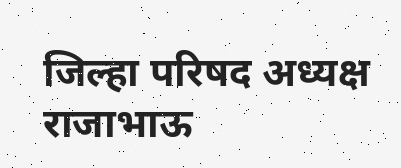जिल्हा परिषद अध्यक्ष राजाभाऊ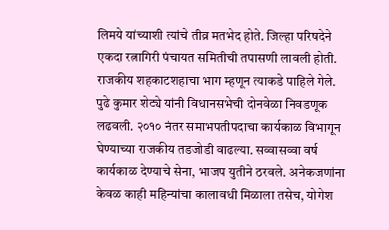लिमये यांच्याशी त्यांचे तीव्र मतभेद होते. जिल्हा परिषदेने एकदा रत्नागिरी पंचायत समितीची तपासणी लावली होती. राजकीय शहकाटशहाचा भाग म्हणून त्याकडे पाहिले गेले. पुढे कुमार शेट्ये यांनी विधानसभेची दोनवेळा निवडणूक लढवली. २०१० नंतर समाभपतीपदाचा कार्यकाळ विभागून घेण्याच्या राजकीय तडजोडी वाढल्या. सव्वासव्वा वर्ष कार्यकाळ देण्याचे सेना, भाजप युतीने ठरवले. अनेकजणांना केवळ काही महिन्यांचा कालावधी मिळाला तसेच, योगेश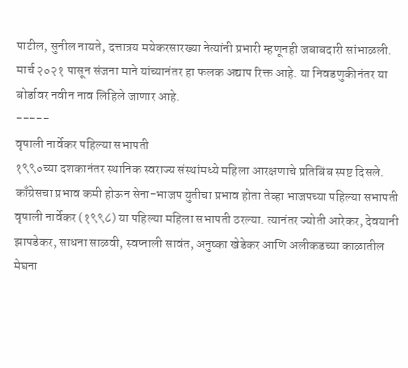पाटील, सुनील नायते, दत्तात्रय मयेकरसारख्या नेत्यांनी प्रभारी म्हणूनही जबाबदारी सांभाळली. मार्च २०२१ पासून संजना माने यांच्यानंतर हा फलक अद्याप रिक्त आहे. या निवडणुकीनंतर या बोर्डावर नवीन नाव लिहिले जाणार आहे.
-----
वृषाली नार्वेकर पहिल्या सभापती
१९९०च्या दशकानंतर स्थानिक स्वराज्य संस्थांमध्ये महिला आरक्षणाचे प्रतिबिंब स्पष्ट दिसले. काँग्रेसचा प्रभाव कमी होऊन सेना-भाजप युतीचा प्रभाव होता तेव्हा भाजपच्या पहिल्या सभापती वृषाली नार्वेकर (१९९८) या पहिल्या महिला सभापती ठरल्या. त्यानंतर ज्योती आरेकर, देवयानी झापडेकर, साधना साळवी, स्वप्नाली सावंत, अनुष्का खेडेकर आणि अलीकडच्या काळातील मेघना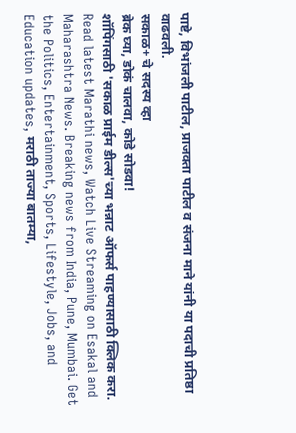पाष्टे, विभांजली पाटील, प्राजक्ता पाटील व संजना माने यांनी या पदाची प्रतिष्ठा वाढवली.
सकाळ+ चे सदस्य व्हा
ब्रेक घ्या, डोकं चालवा, कोडे सोडवा!
शॉपिंगसाठी 'सकाळ प्राईम डील्स'च्या भन्नाट ऑफर्स पाहण्यासाठी क्लिक करा.
Read latest Marathi news, Watch Live Streaming on Esakal and Maharashtra News. Breaking news from India, Pune, Mumbai. Get the Politics, Entertainment, Sports, Lifestyle, Jobs, and Education updates, मराठी ताज्या बातम्या,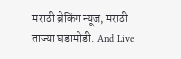मराठी ब्रेकिंग न्यूज, मराठी ताज्या घडामोडी. And Live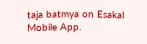taja batmya on Esakal Mobile App.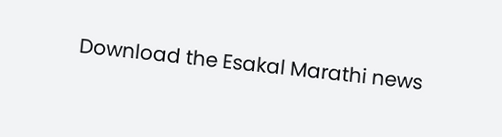Download the Esakal Marathi news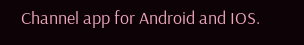Channel app for Android and IOS.